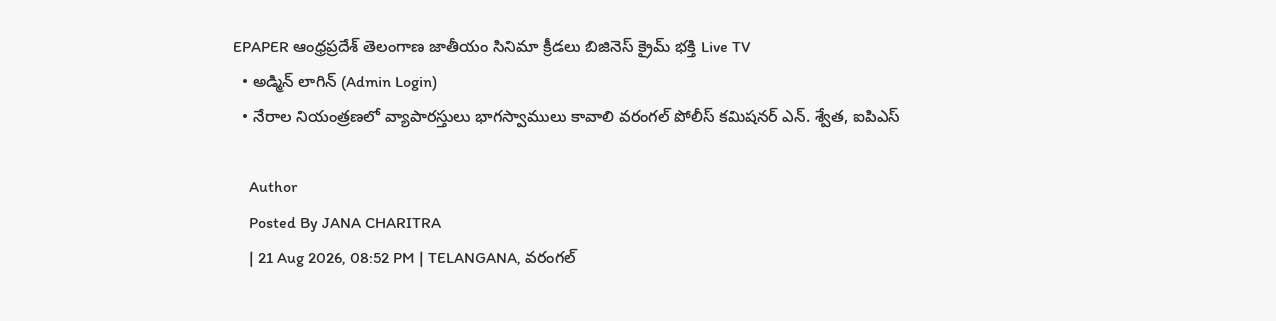EPAPER ఆంధ్రప్రదేశ్ తెలంగాణ జాతీయం సినిమా క్రీడలు బిజినెస్ క్రైమ్ భక్తి Live TV
  • అడ్మిన్ లాగిన్ (Admin Login)
  • నేరాల నియంత్రణలో వ్యాపారస్తులు భాగస్వాములు కావాలి వరంగల్ పోలీస్ కమిషనర్ ఎన్. శ్వేత, ఐపిఎస్

    Author
    Posted By JANA CHARITRA
    | 21 Aug 2026, 08:52 PM | TELANGANA, వరంగల్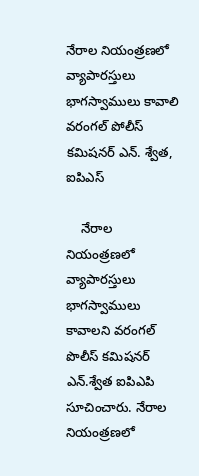నేరాల నియంత్రణలో వ్యాపారస్తులు భాగస్వాములు కావాలి వరంగల్ పోలీస్ కమిషనర్ ఎన్. శ్వేత, ఐపిఎస్

    నేరాల నియంత్రణలో వ్యాపారస్తులు భాగస్వాములు కావాలని వరంగల్ పొలీస్ కమిషనర్ ఎన్.శ్వేత ఐపిఎపి సూచించారు. నేరాల నియంత్రణలో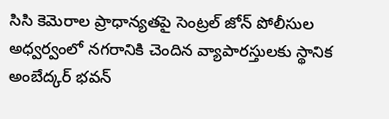సిసి కెమెరాల ప్రాధాన్యతపై సెంట్రల్ జోన్ పోలీసుల అధ్వర్వంలో నగరానికి చెందిన వ్యాపారస్తులకు స్థానిక అంబేద్కర్ భవన్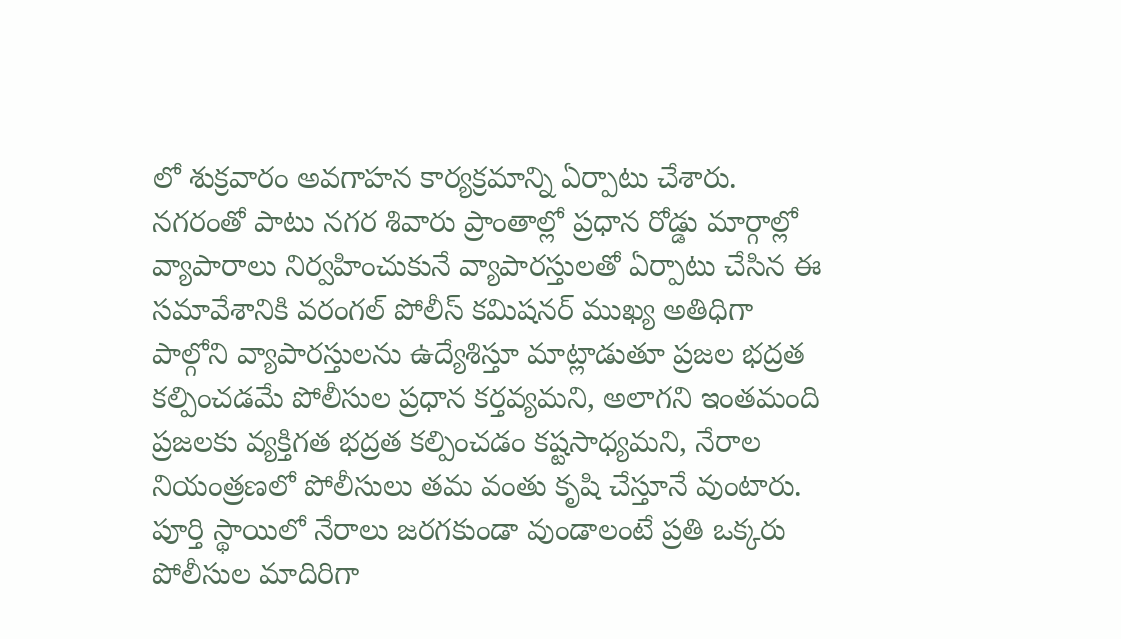లో శుక్రవారం అవగాహన కార్యక్రమాన్ని ఏర్పాటు చేశారు. నగరంతో పాటు నగర శివారు ప్రాంతాల్లో ప్రధాన రోడ్డు మార్గాల్లో వ్యాపారాలు నిర్వహించుకునే వ్యాపారస్తులతో ఏర్పాటు చేసిన ఈ సమావేశానికి వరంగల్ పోలీస్ కమిషనర్ ముఖ్య అతిధిగా పాల్గోని వ్యాపారస్తులను ఉద్యేశిస్తూ మాట్లాడుతూ ప్రజల భద్రత కల్పించడమే పోలీసుల ప్రధాన కర్తవ్యమని, అలాగని ఇంతమంది ప్రజలకు వ్యక్తిగత భద్రత కల్పించడం కష్టసాధ్యమని, నేరాల నియంత్రణలో పోలీసులు తమ వంతు కృషి చేస్తూనే వుంటారు. పూర్తి స్థాయిలో నేరాలు జరగకుండా వుండాలంటే ప్రతి ఒక్కరు పోలీసుల మాదిరిగా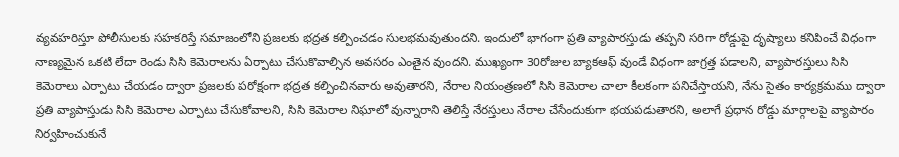వ్యవహరిస్తూ పోలీసులకు సహకరిస్తే సమాజంలోని ప్రజలకు భద్రత కల్పించడం సులభమవుతుందని. ఇందులో భాగంగా ప్రతి వ్యాపారస్తుడు తప్పని సరిగా రోడ్డుపై దృష్యాలు కనిపించే విధంగా నాణ్యమైన ఒకటి లేదా రెండు సిసి కెమెరాలను ఏర్పాటు చేసుకొవాల్సిన అవసరం ఎంతైన వుందని. ముఖ్యంగా 30రోజుల బ్యాకఆఫ్ వుండే విధంగా జాగ్రత్త పడాలని, వ్యాపారస్తులు సిసి కెమెరాలు ఎర్పాటు చేయడం ద్వారా ప్రజలకు పరోక్షంగా భద్రత కల్పించినవారు అవుతారని, నేరాల నియంత్రణలో సిసి కెమెరాల చాలా కీలకంగా పనిచేస్తాయని, నేను సైతం కార్యక్రమము ద్వారా ప్రతి వ్యాపాస్తుడు సిసి కెమెరాల ఎర్పాటు చేసుకోవాలని, సిసి కెమెరాల నిఘాలో వున్నారాని తెలిస్తే నేరస్తులు నేరాల చేసేందుకుగా భయపడుతారని, అలాగే ప్రధాన రోడ్డు మార్గాలపై వ్యాపారం నిర్వహించుకునే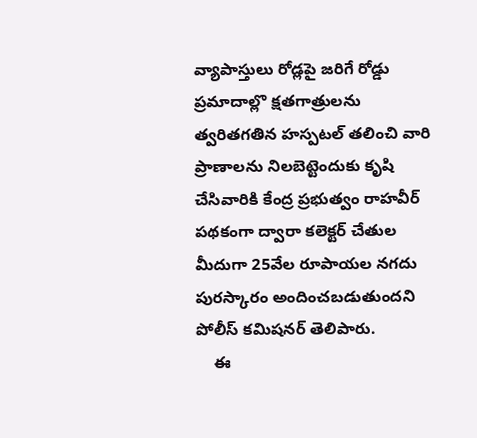వ్యాపాస్తులు రోడ్లపై జరిగే రోడ్డు ప్రమాదాల్లొ క్షతగాత్రులను త్వరితగతిన హస్పటల్ తలించి వారి ప్రాణాలను నిలబెట్టెందుకు కృషి చేసివారికి కేంద్ర ప్రభుత్వం రాహవీర్ పథకంగా ద్వారా కలెక్టర్ చేతుల మీదుగా 25వేల రూపాయల నగదు పురస్కారం అందించబడుతుందని పోలీస్ కమిషనర్ తెలిపారు.
    ఈ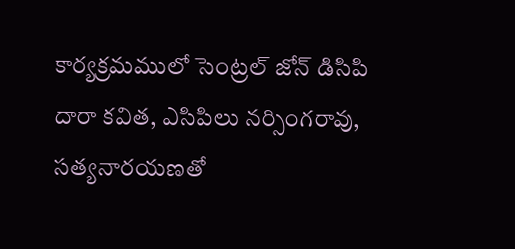కార్యక్రమములో సెంట్రల్ జోన్ డిసిపి దారా కవిత, ఎసిపిలు నర్సింగరావు, సత్యనారయణతో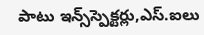పాటు ఇన్స్‌స్పెక్టర్లు,ఎస్.ఐలు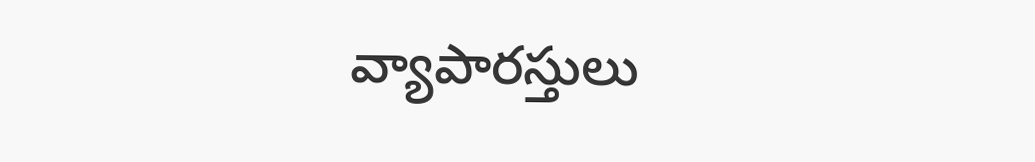వ్యాపారస్తులు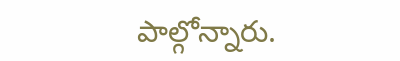పాల్గోన్నారు.